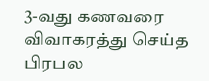3-வது கணவரை விவாகரத்து செய்த பிரபல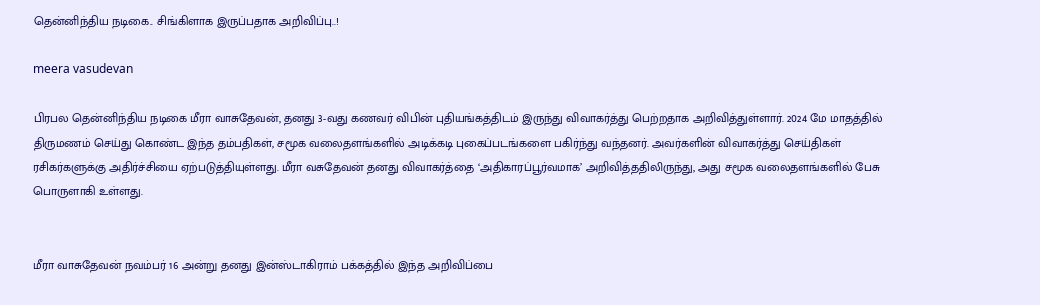தென்னிந்திய நடிகை.. சிங்கிளாக இருப்பதாக அறிவிப்பு..!

meera vasudevan

பிரபல தென்னிந்திய நடிகை மீரா வாசுதேவன், தனது 3-வது கணவர் விபின் புதியங்கத்திடம் இருந்து விவாகர்த்து பெற்றதாக அறிவித்துள்ளார். 2024 மே மாதத்தில் திருமணம் செய்து கொண்ட இந்த தம்பதிகள், சமூக வலைதளங்களில் அடிக்கடி புகைப்படங்களை பகிர்ந்து வந்தனர். அவர்களின் விவாகர்த்து செய்திகள் ரசிகர்களுக்கு அதிர்ச்சியை ஏற்படுத்தியுள்ளது. மீரா வசுதேவன் தனது விவாகர்த்தை ‘அதிகாரப்பூர்வமாக’ அறிவித்ததிலிருந்து, அது சமூக வலைதளங்களில் பேசு பொருளாகி உள்ளது.


மீரா வாசுதேவன் நவம்பர் 16 அன்று தனது இன்ஸ்டாகிராம் பக்கத்தில் இந்த அறிவிப்பை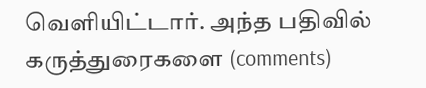வெளியிட்டார். அந்த பதிவில் கருத்துரைகளை (comments)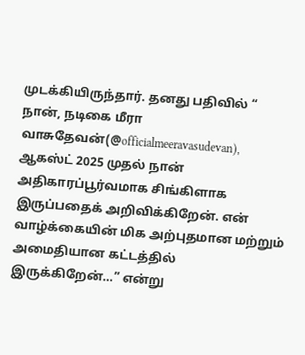முடக்கியிருந்தார். தனது பதிவில் “ நான், நடிகை மீரா வாசுதேவன்(@officialmeeravasudevan), ஆகஸ்ட் 2025 முதல் நான் அதிகாரப்பூர்வமாக சிங்கிளாக இருப்பதைக் அறிவிக்கிறேன். என் வாழ்க்கையின் மிக அற்புதமான மற்றும் அமைதியான கட்டத்தில் இருக்கிறேன்…” என்று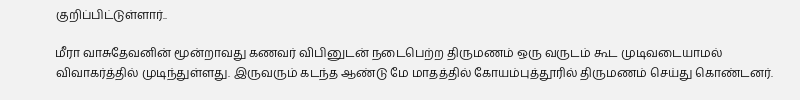குறிப்பிட்டுள்ளார்..

மீரா வாசுதேவனின் மூன்றாவது கணவர் விபினுடன் நடைபெற்ற திருமணம் ஒரு வருடம் கூட முடிவடையாமல் விவாகர்த்தில் முடிந்துள்ளது. இருவரும் கடந்த ஆண்டு மே மாதத்தில் கோயம்புத்தூரில் திருமணம் செய்து கொண்டனர்.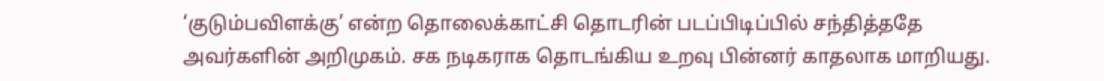‘குடும்பவிளக்கு’ என்ற தொலைக்காட்சி தொடரின் படப்பிடிப்பில் சந்தித்ததே அவர்களின் அறிமுகம். சக நடிகராக தொடங்கிய உறவு பின்னர் காதலாக மாறியது.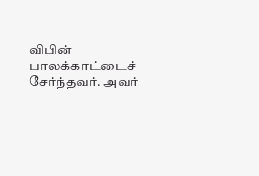விபின் பாலக்காட்டைச் சேர்ந்தவர். அவர்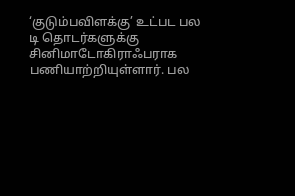‘குடும்பவிளக்கு’ உட்பட பல டி தொடர்களுக்கு சினிமாடோகிராஃபராக பணியாற்றியுள்ளார். பல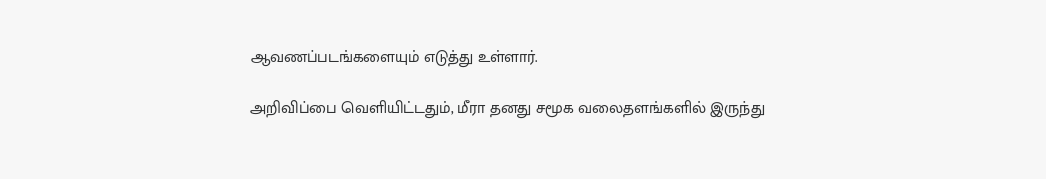ஆவணப்படங்களையும் எடுத்து உள்ளார்.

அறிவிப்பை வெளியிட்டதும், மீரா தனது சமூக வலைதளங்களில் இருந்து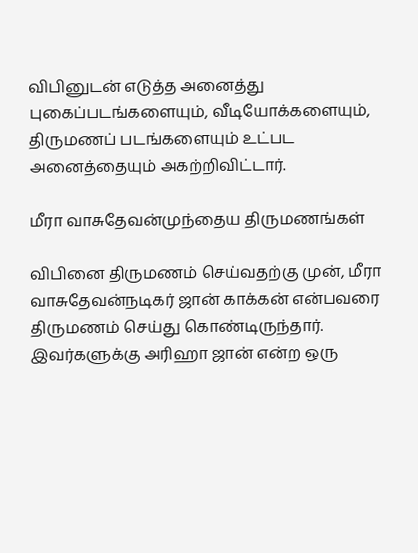விபினுடன் எடுத்த அனைத்து புகைப்படங்களையும், வீடியோக்களையும், திருமணப் படங்களையும் உட்பட அனைத்தையும் அகற்றிவிட்டார்.

மீரா வாசுதேவன்முந்தைய திருமணங்கள்

விபினை திருமணம் செய்வதற்கு முன், மீரா வாசுதேவன்நடிகர் ஜான் காக்கன் என்பவரை திருமணம் செய்து கொண்டிருந்தார். இவர்களுக்கு அரிஹா ஜான் என்ற ஒரு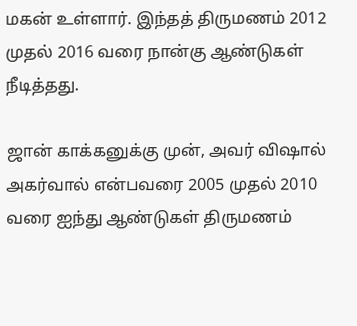மகன் உள்ளார். இந்தத் திருமணம் 2012 முதல் 2016 வரை நான்கு ஆண்டுகள் நீடித்தது.

ஜான் காக்கனுக்கு முன், அவர் விஷால் அகர்வால் என்பவரை 2005 முதல் 2010 வரை ஐந்து ஆண்டுகள் திருமணம்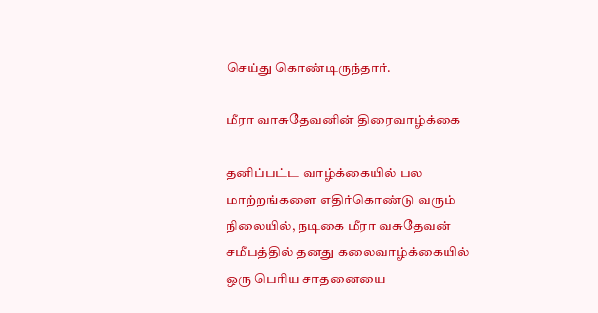செய்து கொண்டிருந்தார்.

மீரா வாசுதேவனின் திரைவாழ்க்கை

தனிப்பட்ட வாழ்க்கையில் பல மாற்றங்களை எதிர்கொண்டு வரும் நிலையில், நடிகை மீரா வசுதேவன் சமீபத்தில் தனது கலைவாழ்க்கையில் ஒரு பெரிய சாதனையை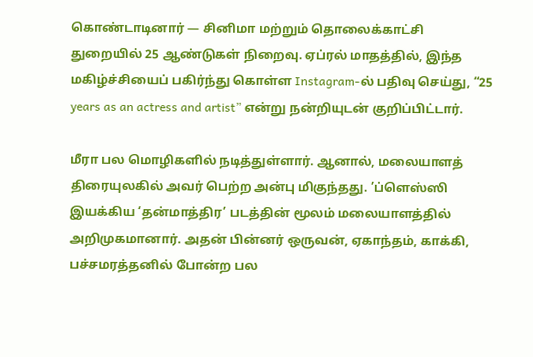கொண்டாடினார் — சினிமா மற்றும் தொலைக்காட்சி துறையில் 25 ஆண்டுகள் நிறைவு. ஏப்ரல் மாதத்தில், இந்த மகிழ்ச்சியைப் பகிர்ந்து கொள்ள Instagram-ல் பதிவு செய்து, “25 years as an actress and artist” என்று நன்றியுடன் குறிப்பிட்டார்.

மீரா பல மொழிகளில் நடித்துள்ளார். ஆனால், மலையாளத் திரையுலகில் அவர் பெற்ற அன்பு மிகுந்தது. ’ப்ளெஸ்ஸி இயக்கிய ‘தன்மாத்திர’ படத்தின் மூலம் மலையாளத்தில் அறிமுகமானார். அதன் பின்னர் ஒருவன், ஏகாந்தம், காக்கி, பச்சமரத்தனில் போன்ற பல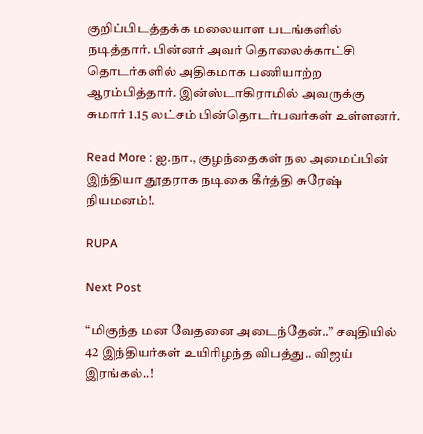குறிப்பிடத்தக்க மலையாள படங்களில் நடித்தார். பின்னர் அவர் தொலைக்காட்சி தொடர்களில் அதிகமாக பணியாற்ற ஆரம்பித்தார். இன்ஸ்டாகிராமில் அவருக்கு சுமார் 1.15 லட்சம் பின்தொடர்பவர்கள் உள்ளனர்.

Read More : ஐ.நா., குழந்தைகள் நல அமைப்பின் இந்தியா தூதராக நடிகை கீர்த்தி சுரேஷ் நியமனம்!.

RUPA

Next Post

“மிகுந்த மன வேதனை அடைந்தேன்..” சவுதியில் 42 இந்தியர்கள் உயிரிழந்த விபத்து.. விஜய் இரங்கல்..!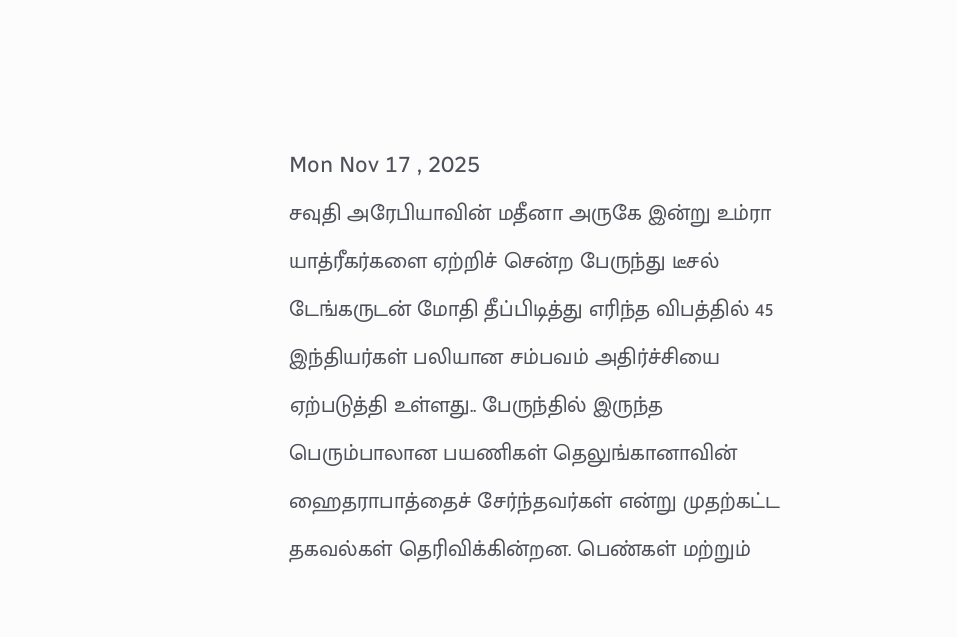Mon Nov 17 , 2025
சவுதி அரேபியாவின் மதீனா அருகே இன்று உம்ரா யாத்ரீகர்களை ஏற்றிச் சென்ற பேருந்து டீசல் டேங்கருடன் மோதி தீப்பிடித்து எரிந்த விபத்தில் 45 இந்தியர்கள் பலியான சம்பவம் அதிர்ச்சியை ஏற்படுத்தி உள்ளது.. பேருந்தில் இருந்த பெரும்பாலான பயணிகள் தெலுங்கானாவின் ஹைதராபாத்தைச் சேர்ந்தவர்கள் என்று முதற்கட்ட தகவல்கள் தெரிவிக்கின்றன. பெண்கள் மற்றும்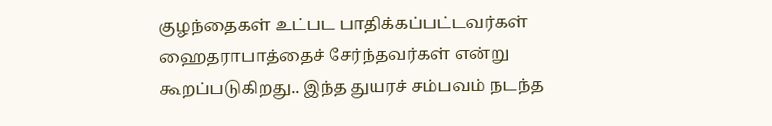குழந்தைகள் உட்பட பாதிக்கப்பட்டவர்கள் ஹைதராபாத்தைச் சேர்ந்தவர்கள் என்று கூறப்படுகிறது.. இந்த துயரச் சம்பவம் நடந்த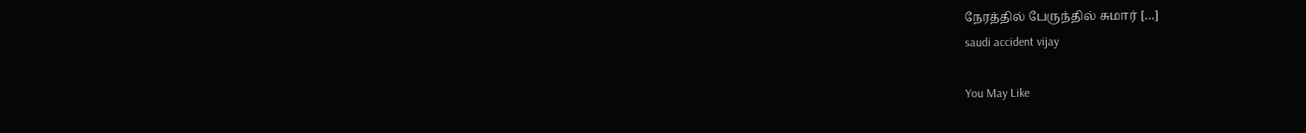நேரத்தில் பேருந்தில் சுமார் […]
saudi accident vijay

You May Like